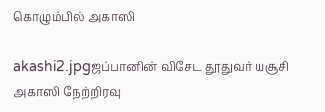கொழும்பில் அகாஸி

akashi2.jpgஜப்பானின் விசேட தூதுவர் யசூசி அகாஸி நேற்றிரவு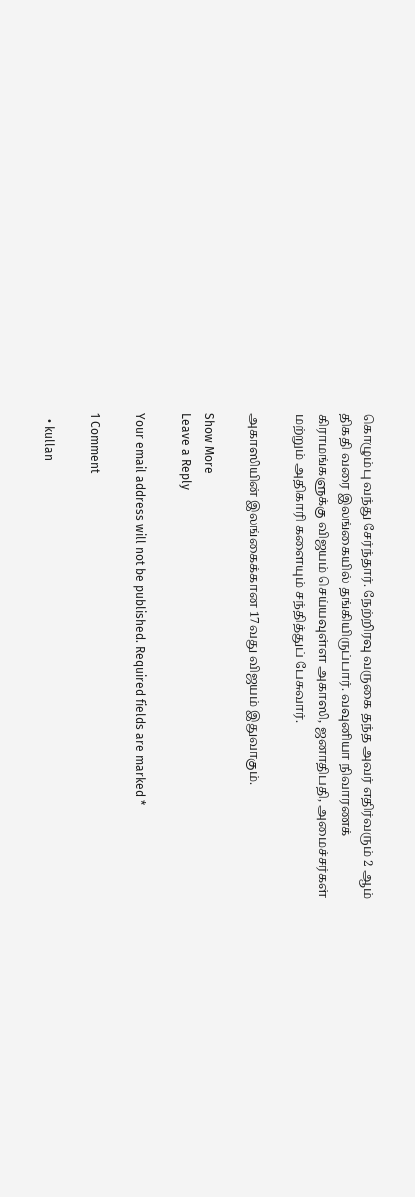கொழும்பு வந்து சேர்ந்தார். நேற்றிரவு வருகை தந்த அவர் எதிர்வரும் 2 ஆம் திகதி வரை இலங்கையில் தங்கியிருப்பார். வவுனியா நிவாரணக் கிராமங்களுக்கு விஜயம் செய்யவுள்ள அகாஸி, ஜனாதிபதி, அமைச்சர்கள் மற்றும் அதிகாரி களையும் சந்தித்துப் பேசுவார்.

அகாஸியின் இலங்கைக்கான 17வது விஜயம் இதுவாகும்.

Show More
Leave a Reply

Your email address will not be published. Required fields are marked *

1 Comment

  • kullan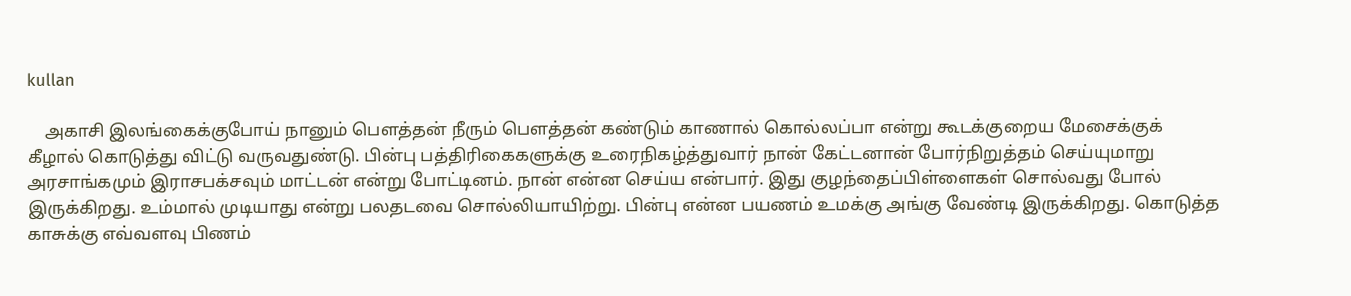kullan

    அகாசி இலங்கைக்குபோய் நானும் பெளத்தன் நீரும் பெளத்தன் கண்டும் காணால் கொல்லப்பா என்று கூடக்குறைய மேசைக்குக் கீழால் கொடுத்து விட்டு வருவதுண்டு. பின்பு பத்திரிகைகளுக்கு உரைநிகழ்த்துவார் நான் கேட்டனான் போர்நிறுத்தம் செய்யுமாறு அரசாங்கமும் இராசபக்சவும் மாட்டன் என்று போட்டினம். நான் என்ன செய்ய என்பார். இது குழந்தைப்பிள்ளைகள் சொல்வது போல் இருக்கிறது. உம்மால் முடியாது என்று பலதடவை சொல்லியாயிற்று. பின்பு என்ன பயணம் உமக்கு அங்கு வேண்டி இருக்கிறது. கொடுத்த காசுக்கு எவ்வளவு பிணம்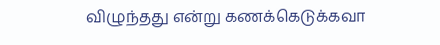விழுந்தது என்று கணக்கெடுக்கவா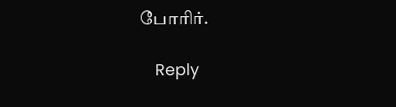போரிர்.

    Reply